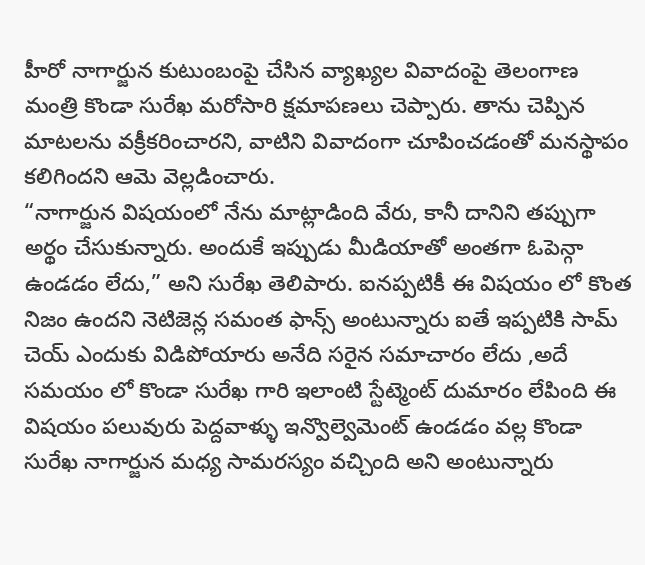హీరో నాగార్జున కుటుంబంపై చేసిన వ్యాఖ్యల వివాదంపై తెలంగాణ మంత్రి కొండా సురేఖ మరోసారి క్షమాపణలు చెప్పారు. తాను చెప్పిన మాటలను వక్రీకరించారని, వాటిని వివాదంగా చూపించడంతో మనస్థాపం కలిగిందని ఆమె వెల్లడించారు.
“నాగార్జున విషయంలో నేను మాట్లాడింది వేరు, కానీ దానిని తప్పుగా అర్థం చేసుకున్నారు. అందుకే ఇప్పుడు మీడియాతో అంతగా ఓపెన్గా ఉండడం లేదు,” అని సురేఖ తెలిపారు. ఐనప్పటికీ ఈ విషయం లో కొంత నిజం ఉందని నెటిజెన్ల సమంత ఫాన్స్ అంటున్నారు ఐతే ఇప్పటికి సామ్ చెయ్ ఎందుకు విడిపోయారు అనేది సరైన సమాచారం లేదు ,అదే సమయం లో కొండా సురేఖ గారి ఇలాంటి స్టేట్మెంట్ దుమారం లేపింది ఈ విషయం పలువురు పెద్దవాళ్ళు ఇన్వొల్వెమెంట్ ఉండడం వల్ల కొండా సురేఖ నాగార్జున మధ్య సామరస్యం వచ్చింది అని అంటున్నారు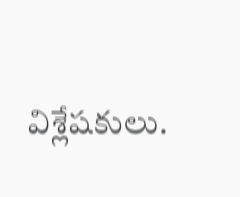విశ్లేషకులు.